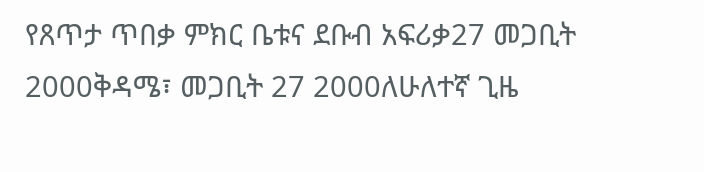የጸጥታ ጥበቃ ምክር ቤቱና ደቡብ አፍሪቃ27 መጋቢት 2000ቅዳሜ፣ መጋቢት 27 2000ለሁለተኛ ጊዜ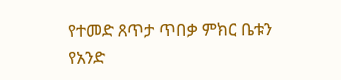የተመድ ጸጥታ ጥበቃ ምክር ቤቱን የአንድ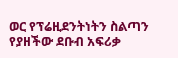ወር የፕሬዚደንትነትን ስልጣን የያዘችው ደቡብ አፍሪቃ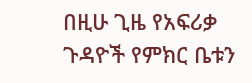በዚሁ ጊዜ የአፍሪቃ ጉዳዮች የምክር ቤቱን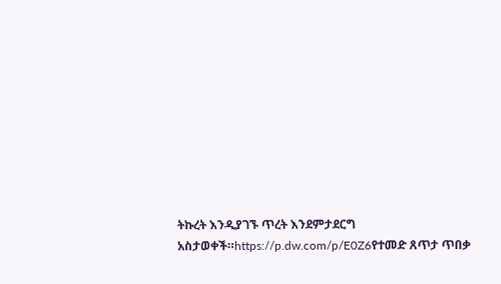ትኩረት እንዲያገኙ ጥረት እንደምታደርግ አስታወቀች።https://p.dw.com/p/E0Z6የተመድ ጸጥታ ጥበቃ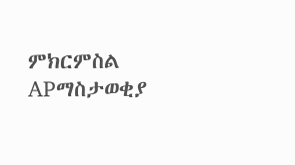ምክርምስል APማስታወቂያ